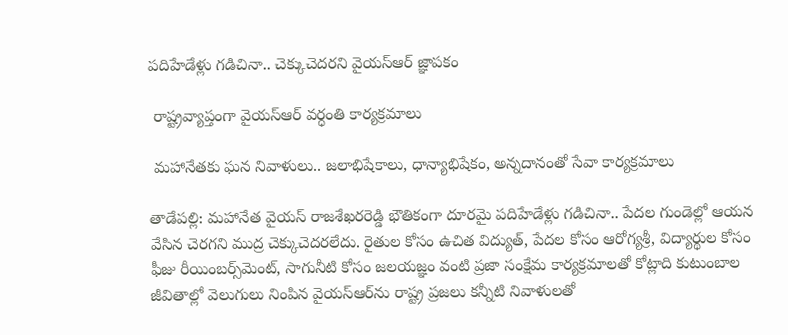పదిహేడేళ్లు గడిచినా.. చెక్కుచెదరని వైయ‌స్‌ఆర్‌ జ్ఞాపకం

 రాష్ట్రవ్యాప్తంగా వైయ‌స్‌ఆర్‌ వర్ధంతి కార్యక్రమాలు

 మహానేతకు ఘన నివాళులు.. జలాభిషేకాలు, ధాన్యాభిషేకం, అన్నదానంతో సేవా కార్యక్రమాలు

తాడేపల్లి: మహానేత వైయ‌స్‌ రాజశేఖరరెడ్డి భౌతికంగా దూరమై పదిహేడేళ్లు గడిచినా.. పేదల గుండెల్లో ఆయన వేసిన చెరగని ముద్ర చెక్కుచెదరలేదు. రైతుల కోసం ఉచిత విద్యుత్‌, పేదల కోసం ఆరోగ్యశ్రీ, విద్యార్థుల కోసం ఫీజు రీయింబర్స్‌మెంట్‌, సాగునీటి కోసం జలయజ్ఞం వంటి ప్రజా సంక్షేమ కార్యక్రమాలతో కోట్లాది కుటుంబాల జీవితాల్లో వెలుగులు నింపిన వైయ‌స్‌ఆర్‌ను రాష్ట్ర ప్రజలు కన్నీటి నివాళులతో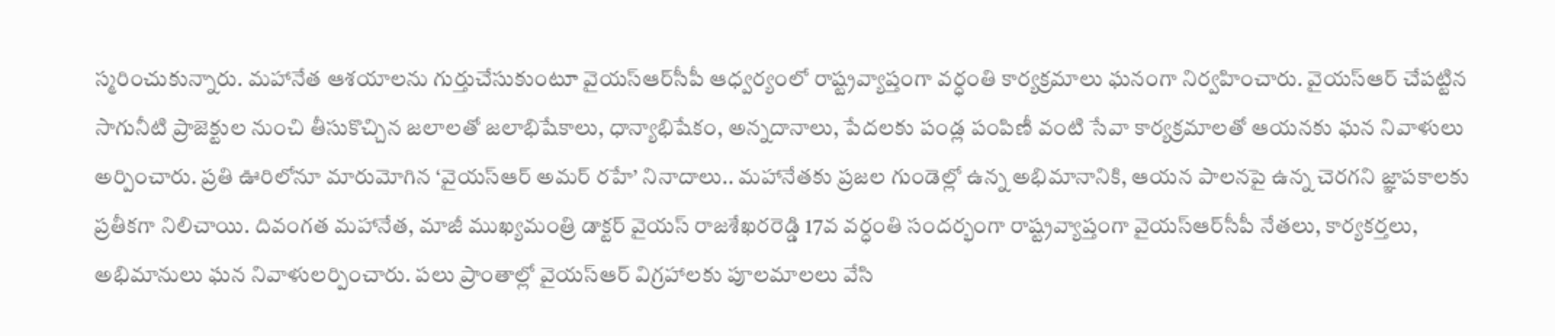స్మరించుకున్నారు. మహానేత ఆశయాలను గుర్తుచేసుకుంటూ వైయ‌స్ఆర్‌సీపీ ఆధ్వర్యంలో రాష్ట్రవ్యాప్తంగా వర్ధంతి కార్యక్రమాలు ఘనంగా నిర్వహించారు. వైయ‌స్‌ఆర్‌ చేపట్టిన సాగునీటి ప్రాజెక్టుల నుంచి తీసుకొచ్చిన జలాలతో జలాభిషేకాలు, ధాన్యాభిషేకం, అన్నదానాలు, పేదలకు పండ్ల పంపిణీ వంటి సేవా కార్యక్రమాలతో ఆయనకు ఘన నివాళులు అర్పించారు. ప్రతి ఊరిలోనూ మారుమోగిన ‘వైయ‌స్‌ఆర్‌ అమర్ రహే’ నినాదాలు.. మహానేతకు ప్రజల గుండెల్లో ఉన్న అభిమానానికి, ఆయన పాలనపై ఉన్న చెరగని జ్ఞాపకాలకు ప్రతీకగా నిలిచాయి. దివంగత మహానేత, మాజీ ముఖ్యమంత్రి డాక్టర్‌ వైయ‌స్‌ రాజశేఖరరెడ్డి 17వ వర్ధంతి సందర్భంగా రాష్ట్రవ్యాప్తంగా వైయ‌స్ఆర్‌సీపీ నేతలు, కార్యకర్తలు, అభిమానులు ఘన నివాళులర్పించారు. పలు ప్రాంతాల్లో వైయ‌స్‌ఆర్‌ విగ్రహాలకు పూలమాలలు వేసి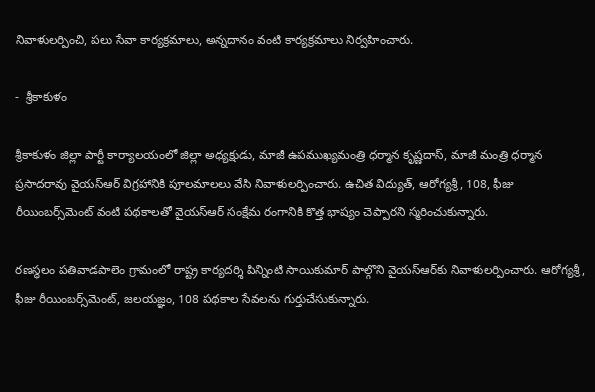నివాళులర్పించి, ప‌లు సేవా కార్య‌క్ర‌మాలు, అన్నదానం వంటి కార్యక్రమాలు నిర్వహించారు.

-  శ్రీకాకుళం

శ్రీకాకుళం జిల్లా పార్టీ కార్యాలయంలో జిల్లా అధ్యక్షుడు, మాజీ ఉపముఖ్యమంత్రి ధర్మాన కృష్ణదాస్‌, మాజీ మంత్రి ధర్మాన ప్రసాదరావు వైయ‌స్‌ఆర్‌ విగ్రహానికి పూలమాలలు వేసి నివాళులర్పించారు. ఉచిత విద్యుత్‌, ఆరోగ్యశ్రీ, 108, ఫీజు రీయింబర్స్‌మెంట్‌ వంటి పథకాలతో వైయ‌స్‌ఆర్‌ సంక్షేమ రంగానికి కొత్త భాష్యం చెప్పారని స్మరించుకున్నారు.

రణస్థలం పతివాడపాలెం గ్రామంలో రాష్ట్ర కార్యదర్శి పిన్నింటి సాయికుమార్‌ పాల్గొని వైయ‌స్‌ఆర్‌కు నివాళులర్పించారు. ఆరోగ్యశ్రీ, ఫీజు రీయింబర్స్‌మెంట్‌, జలయజ్ఞం, 108 పథకాల సేవలను గుర్తుచేసుకున్నారు.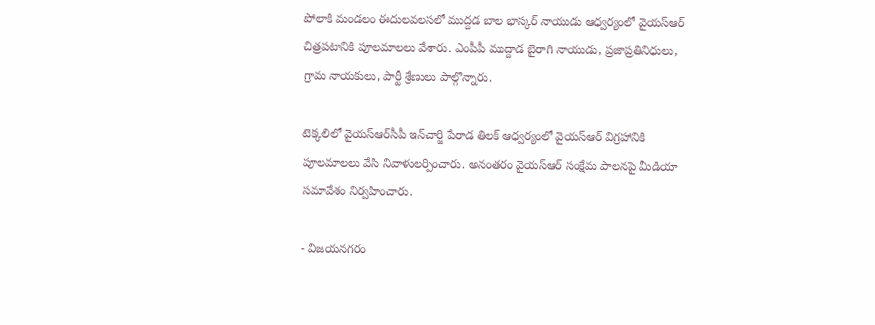పోలాకి మండలం ఈదులవలసలో ముద్దడ బాల భాస్కర్‌ నాయుడు ఆధ్వర్యంలో వైయ‌స్‌ఆర్‌ చిత్రపటానికి పూలమాలలు వేశారు. ఎంపీపీ ముద్దాడ బైరాగి నాయుడు, ప్రజాప్రతినిధులు, గ్రామ నాయకులు, పార్టీ శ్రేణులు పాల్గొన్నారు.

టెక్కలిలో వైయ‌స్ఆర్‌సీపీ ఇన్‌చార్జి పేరాడ తిలక్‌ ఆధ్వర్యంలో వైయ‌స్‌ఆర్‌ విగ్రహానికి పూలమాలలు వేసి నివాళులర్పించారు. అనంతరం వైయ‌స్‌ఆర్‌ సంక్షేమ పాలనపై మీడియా సమావేశం నిర్వహించారు.

- విజయనగరం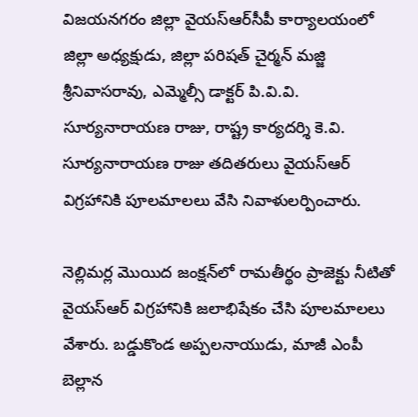విజయనగరం జిల్లా వైయ‌స్ఆర్‌సీపీ కార్యాలయంలో జిల్లా అధ్యక్షుడు, జిల్లా పరిషత్‌ చైర్మన్‌ మజ్జి శ్రీనివాసరావు, ఎమ్మెల్సీ డాక్టర్‌ పి.వి.వి. సూర్యనారాయణ రాజు, రాష్ట్ర కార్యదర్శి కె.వి. సూర్యనారాయణ రాజు తదితరులు వైయ‌స్‌ఆర్‌ విగ్రహానికి పూలమాలలు వేసి నివాళులర్పించారు.

నెల్లిమర్ల మొయిద జంక్షన్‌లో రామతీర్థం ప్రాజెక్టు నీటితో వైయ‌స్‌ఆర్‌ విగ్రహానికి జలాభిషేకం చేసి పూలమాలలు వేశారు. బడ్డుకొండ అప్పలనాయుడు, మాజీ ఎంపీ బెల్లాన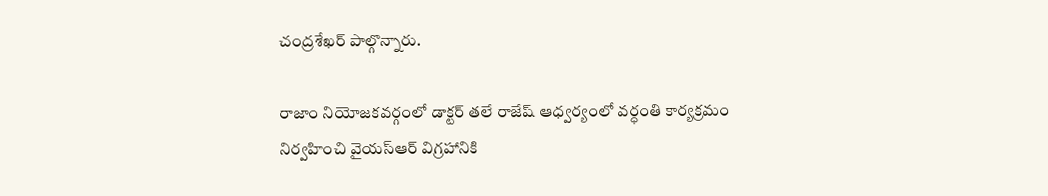చంద్రశేఖర్‌ పాల్గొన్నారు.

రాజాం నియోజకవర్గంలో డాక్టర్‌ తలే రాజేష్‌ ఆధ్వర్యంలో వర్ధంతి కార్యక్రమం నిర్వహించి వైయ‌స్‌ఆర్‌ విగ్రహానికి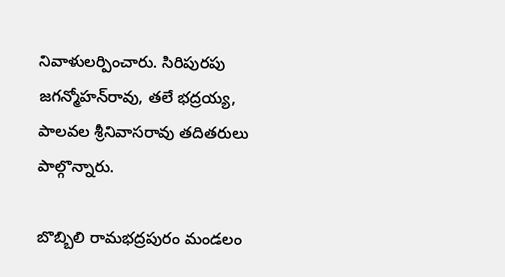నివాళులర్పించారు. సిరిపురపు జగన్మోహన్‌రావు, తలే భద్రయ్య, పాలవల శ్రీనివాసరావు తదితరులు పాల్గొన్నారు.

బొబ్బిలి రామభద్రపురం మండలం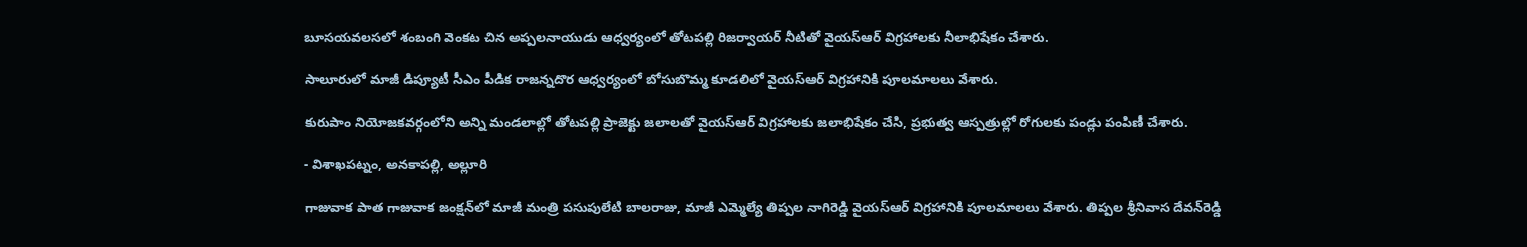బూసయవలసలో శంబంగి వెంకట చిన అప్పలనాయుడు ఆధ్వర్యంలో తోటపల్లి రిజర్వాయర్‌ నీటితో వైయ‌స్‌ఆర్‌ విగ్రహాలకు నీలాభిషేకం చేశారు.

సాలూరులో మాజీ డిప్యూటీ సీఎం పీడిక రాజన్నదొర ఆధ్వర్యంలో బోసుబొమ్మ కూడలిలో వైయ‌స్‌ఆర్‌ విగ్రహానికి పూలమాలలు వేశారు.

కురుపాం నియోజకవర్గంలోని అన్ని మండలాల్లో తోటపల్లి ప్రాజెక్టు జలాలతో వైయ‌స్‌ఆర్‌ విగ్రహాలకు జలాభిషేకం చేసి, ప్రభుత్వ ఆస్పత్రుల్లో రోగులకు పండ్లు పంపిణీ చేశారు.

- విశాఖపట్నం, అనకాపల్లి, అల్లూరి

గాజువాక పాత గాజువాక జంక్షన్‌లో మాజీ మంత్రి పసుపులేటి బాలరాజు, మాజీ ఎమ్మెల్యే తిప్పల నాగిరెడ్డి వైయ‌స్‌ఆర్‌ విగ్రహానికి పూలమాలలు వేశారు. తిప్పల శ్రీనివాస దేవన్‌రెడ్డి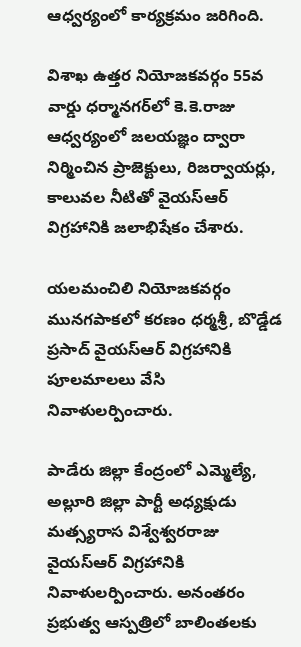ఆధ్వర్యంలో కార్యక్రమం జరిగింది.

విశాఖ ఉత్తర నియోజకవర్గం 55వ వార్డు ధర్మానగర్‌లో కె.కె.రాజు ఆధ్వర్యంలో జలయజ్ఞం ద్వారా నిర్మించిన ప్రాజెక్టులు, రిజర్వాయర్లు, కాలువల నీటితో వైయ‌స్‌ఆర్‌ విగ్రహానికి జలాభిషేకం చేశారు.

యలమంచిలి నియోజకవర్గం మునగపాకలో కరణం ధర్మశ్రీ, బొడ్డేడ ప్రసాద్‌ వైయ‌స్‌ఆర్‌ విగ్రహానికి పూలమాలలు వేసి నివాళులర్పించారు.

పాడేరు జిల్లా కేంద్రంలో ఎమ్మెల్యే, అల్లూరి జిల్లా పార్టీ అధ్యక్షుడు మత్స్యరాస విశ్వేశ్వరరాజు వైయ‌స్‌ఆర్‌ విగ్రహానికి నివాళులర్పించారు. అనంతరం ప్రభుత్వ ఆస్పత్రిలో బాలింతలకు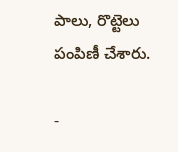పాలు, రొట్టెలు పంపిణీ చేశారు.

-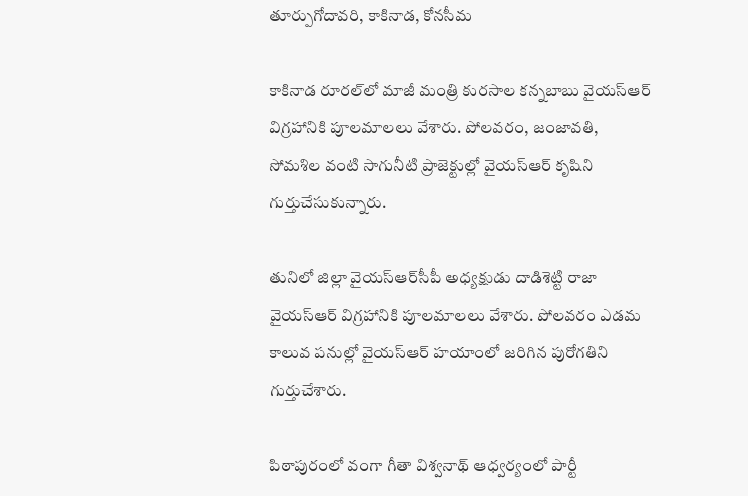తూర్పుగోదావరి, కాకినాడ, కోనసీమ

కాకినాడ రూరల్‌లో మాజీ మంత్రి కురసాల కన్నబాబు వైయ‌స్‌ఆర్‌ విగ్రహానికి పూలమాలలు వేశారు. పోలవరం, జంజావతి, సోమశిల వంటి సాగునీటి ప్రాజెక్టుల్లో వైయ‌స్‌ఆర్‌ కృషిని గుర్తుచేసుకున్నారు.

తునిలో జిల్లా వైయ‌స్ఆర్‌సీపీ అధ్యక్షుడు దాడిశెట్టి రాజా వైయ‌స్‌ఆర్‌ విగ్రహానికి పూలమాలలు వేశారు. పోలవరం ఎడమ కాలువ పనుల్లో వైయ‌స్‌ఆర్‌ హయాంలో జరిగిన పురోగతిని గుర్తుచేశారు.

పిఠాపురంలో వంగా గీతా విశ్వనాథ్‌ ఆధ్వర్యంలో పార్టీ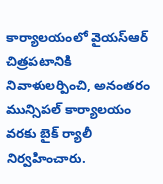కార్యాలయంలో వైయ‌స్‌ఆర్‌ చిత్రపటానికి నివాళులర్పించి, అనంతరం మున్సిపల్‌ కార్యాలయం వరకు బైక్‌ ర్యాలీ నిర్వహించారు.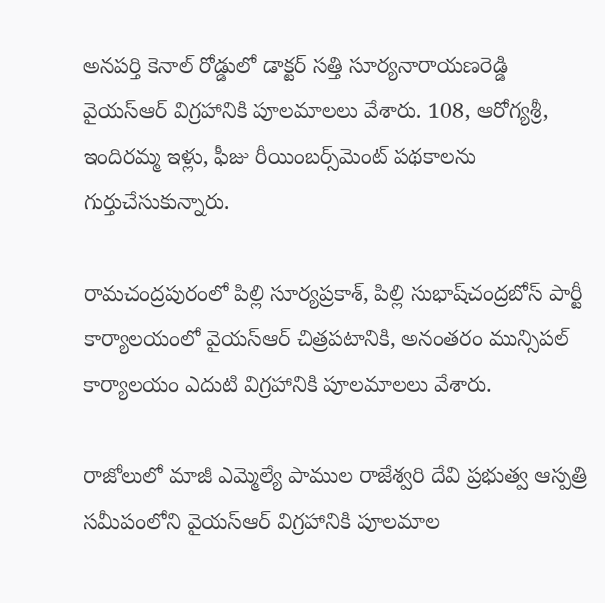అనపర్తి కెనాల్‌ రోడ్డులో డాక్టర్‌ సత్తి సూర్యనారాయణరెడ్డి వైయ‌స్‌ఆర్‌ విగ్రహానికి పూలమాలలు వేశారు. 108, ఆరోగ్యశ్రీ, ఇందిరమ్మ ఇళ్లు, ఫీజు రీయింబర్స్‌మెంట్‌ పథకాలను గుర్తుచేసుకున్నారు.

రామచంద్రపురంలో పిల్లి సూర్యప్రకాశ్‌, పిల్లి సుభాష్‌చంద్రబోస్‌ పార్టీ కార్యాలయంలో వైయ‌స్‌ఆర్‌ చిత్రపటానికి, అనంతరం మున్సిపల్‌ కార్యాలయం ఎదుటి విగ్రహానికి పూలమాలలు వేశారు.

రాజోలులో మాజీ ఎమ్మెల్యే పాముల రాజేశ్వరి దేవి ప్రభుత్వ ఆస్పత్రి సమీపంలోని వైయ‌స్‌ఆర్‌ విగ్రహానికి పూలమాల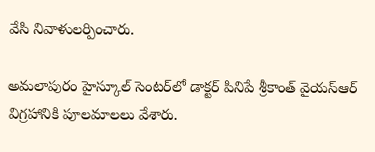వేసి నివాళులర్పించారు.

అమలాపురం హైస్కూల్‌ సెంటర్‌లో డాక్టర్‌ పినిపే శ్రీకాంత్‌ వైయ‌స్‌ఆర్‌ విగ్రహానికి పూలమాలలు వేశారు.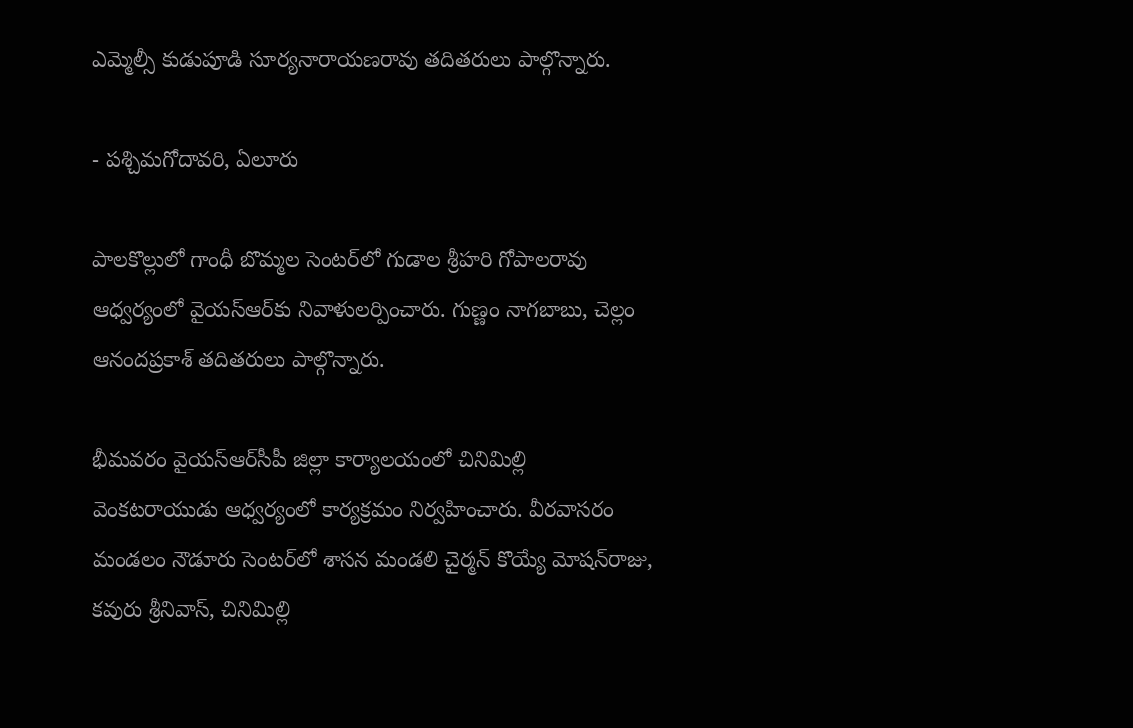ఎమ్మెల్సీ కుడుపూడి సూర్యనారాయణరావు తదితరులు పాల్గొన్నారు.

- పశ్చిమగోదావరి, ఏలూరు

పాలకొల్లులో గాంధీ బొమ్మల సెంటర్‌లో గుడాల శ్రీహరి గోపాలరావు ఆధ్వర్యంలో వైయ‌స్‌ఆర్‌కు నివాళులర్పించారు. గుణ్ణం నాగబాబు, చెల్లం ఆనందప్రకాశ్‌ తదితరులు పాల్గొన్నారు.

భీమవరం వైయ‌స్ఆర్‌సీపీ జిల్లా కార్యాలయంలో చినిమిల్లి వెంకటరాయుడు ఆధ్వర్యంలో కార్యక్రమం నిర్వహించారు. వీరవాసరం మండలం నౌడూరు సెంటర్‌లో శాసన మండలి చైర్మన్‌ కొయ్యే మోషన్‌రాజు, కవురు శ్రీనివాస్‌, చినిమిల్లి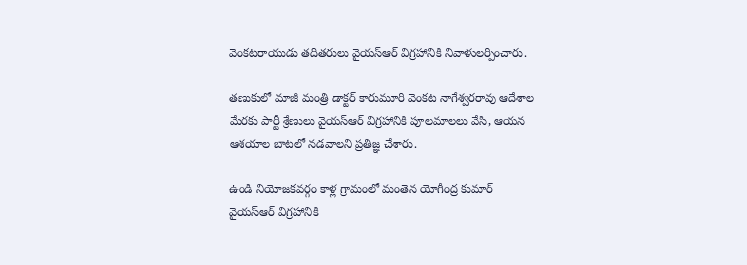వెంకటరాయుడు తదితరులు వైయ‌స్‌ఆర్‌ విగ్రహానికి నివాళులర్పించారు.

తణుకులో మాజీ మంత్రి డాక్టర్‌ కారుమూరి వెంకట నాగేశ్వరరావు ఆదేశాల మేరకు పార్టీ శ్రేణులు వైయ‌స్‌ఆర్‌ విగ్రహానికి పూలమాలలు వేసి, ఆయన ఆశయాల బాటలో నడవాలని ప్రతిజ్ఞ చేశారు.

ఉండి నియోజకవర్గం కాళ్ల గ్రామంలో మంతెన యోగీంద్ర కుమార్‌ వైయ‌స్‌ఆర్‌ విగ్రహానికి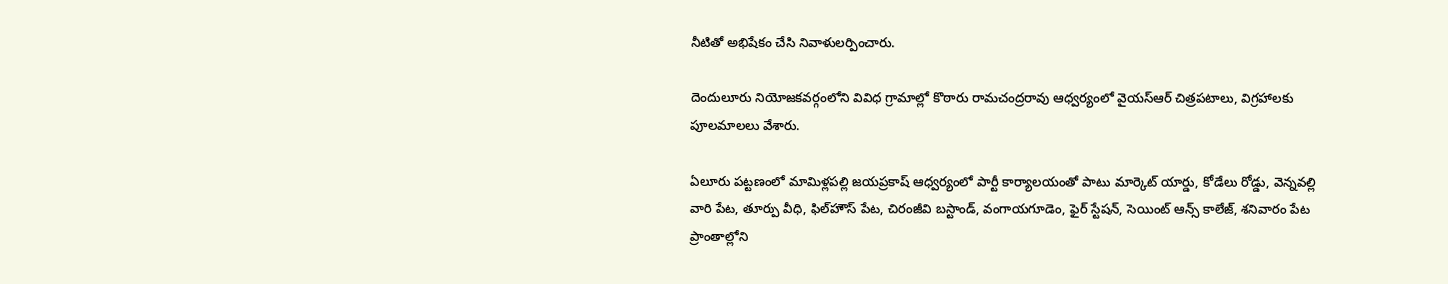నీటితో అభిషేకం చేసి నివాళులర్పించారు.

దెందులూరు నియోజకవర్గంలోని వివిధ గ్రామాల్లో కొఠారు రామచంద్రరావు ఆధ్వర్యంలో వైయ‌స్‌ఆర్‌ చిత్రపటాలు, విగ్రహాలకు పూలమాలలు వేశారు.

ఏలూరు పట్టణంలో మామిళ్లపల్లి జయప్రకాష్‌ ఆధ్వర్యంలో పార్టీ కార్యాలయంతో పాటు మార్కెట్‌ యార్డు, కోడేలు రోడ్డు, వెన్నవల్లి వారి పేట, తూర్పు వీధి, ఫిల్‌హౌస్‌ పేట, చిరంజీవి బస్టాండ్‌, వంగాయగూడెం, ఫైర్‌ స్టేషన్‌, సెయింట్‌ ఆన్స్‌ కాలేజ్‌, శనివారం పేట ప్రాంతాల్లోని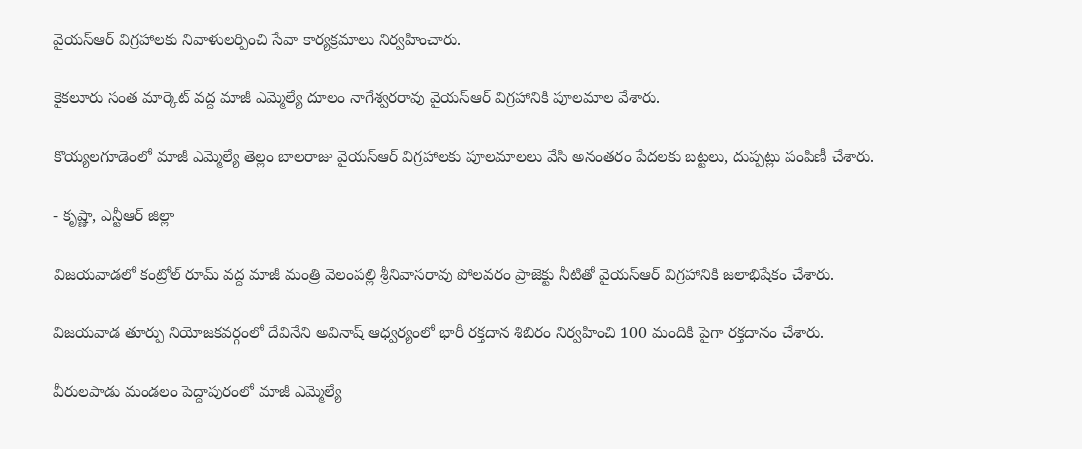వైయ‌స్‌ఆర్‌ విగ్రహాలకు నివాళులర్పించి సేవా కార్యక్రమాలు నిర్వహించారు.

కైకలూరు సంత మార్కెట్‌ వద్ద మాజీ ఎమ్మెల్యే దూలం నాగేశ్వరరావు వైయ‌స్‌ఆర్‌ విగ్రహానికి పూలమాల వేశారు.

కొయ్యలగూడెంలో మాజీ ఎమ్మెల్యే తెల్లం బాలరాజు వైయ‌స్‌ఆర్‌ విగ్రహాలకు పూలమాలలు వేసి అనంతరం పేదలకు బట్టలు, దుప్పట్లు పంపిణీ చేశారు.

- కృష్ణా, ఎన్టీఆర్‌ జిల్లా

విజయవాడలో కంట్రోల్‌ రూమ్‌ వద్ద మాజీ మంత్రి వెలంపల్లి శ్రీనివాసరావు పోలవరం ప్రాజెక్టు నీటితో వైయ‌స్‌ఆర్‌ విగ్రహానికి జలాభిషేకం చేశారు.

విజయవాడ తూర్పు నియోజకవర్గంలో దేవినేని అవినాష్‌ ఆధ్వర్యంలో భారీ రక్తదాన శిబిరం నిర్వహించి 100 మందికి పైగా రక్తదానం చేశారు.

వీరులపాడు మండలం పెద్దాపురంలో మాజీ ఎమ్మెల్యే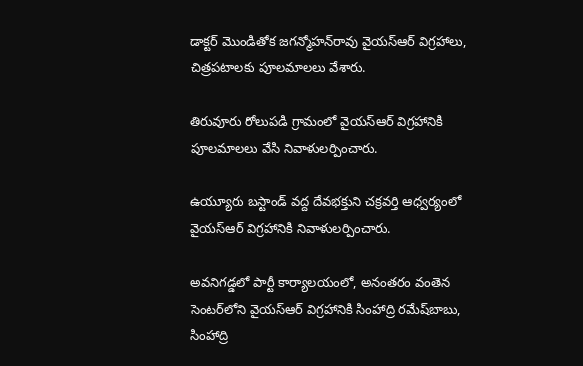డాక్టర్‌ మొండితోక జగన్మోహన్‌రావు వైయ‌స్‌ఆర్‌ విగ్రహాలు, చిత్రపటాలకు పూలమాలలు వేశారు.

తిరువూరు రోలుపడి గ్రామంలో వైయ‌స్‌ఆర్‌ విగ్రహానికి పూలమాలలు వేసి నివాళులర్పించారు.

ఉయ్యూరు బస్టాండ్‌ వద్ద దేవభక్తుని చక్రవర్తి ఆధ్వర్యంలో వైయ‌స్‌ఆర్‌ విగ్రహానికి నివాళులర్పించారు.

అవనిగడ్డలో పార్టీ కార్యాలయంలో, అనంతరం వంతెన సెంటర్‌లోని వైయ‌స్‌ఆర్‌ విగ్రహానికి సింహాద్రి రమేష్‌బాబు, సింహాద్రి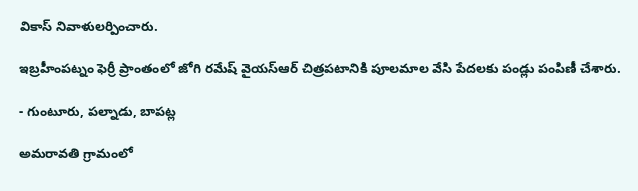వికాస్‌ నివాళులర్పించారు.

ఇబ్రహీంపట్నం ఫెర్రీ ప్రాంతంలో జోగి రమేష్‌ వైయ‌స్‌ఆర్‌ చిత్రపటానికి పూలమాల వేసి పేదలకు పండ్లు పంపిణీ చేశారు.

- గుంటూరు, పల్నాడు, బాపట్ల

అమరావతి గ్రామంలో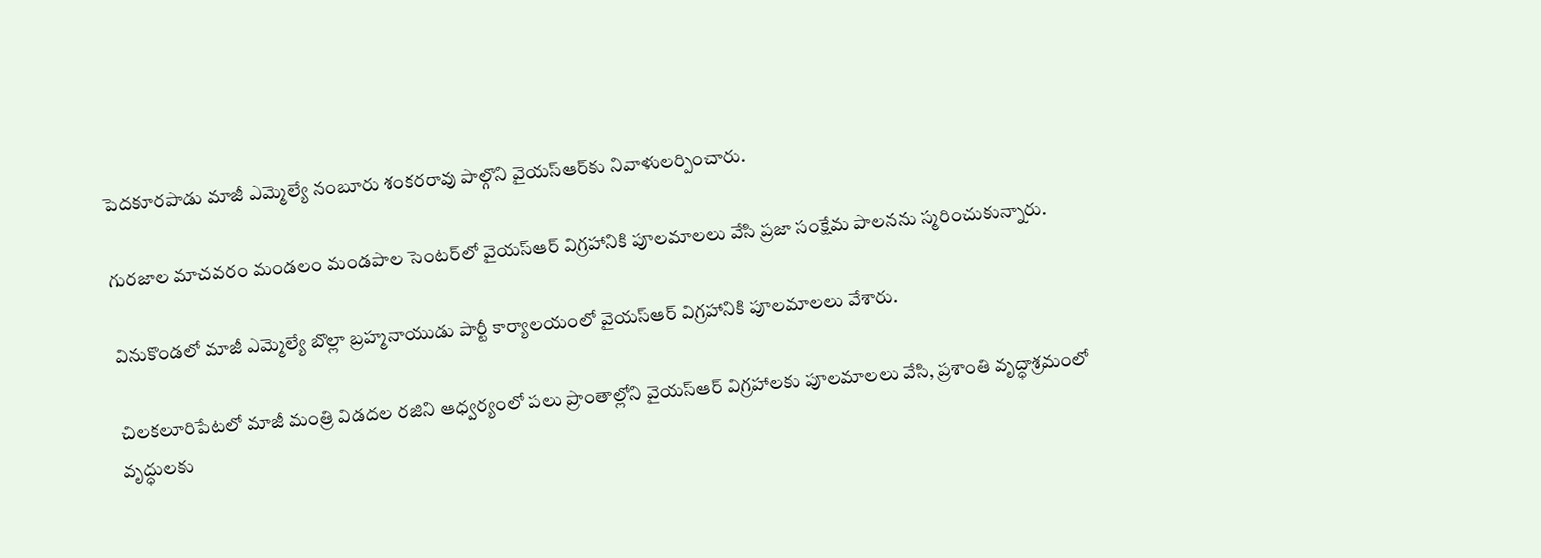పెదకూరపాడు మాజీ ఎమ్మెల్యే నంబూరు శంకరరావు పాల్గొని వైయ‌స్‌ఆర్‌కు నివాళులర్పించారు.

గురజాల మాచవరం మండలం మండపాల సెంటర్‌లో వైయ‌స్‌ఆర్‌ విగ్రహానికి పూలమాలలు వేసి ప్రజా సంక్షేమ పాలనను స్మరించుకున్నారు.

వినుకొండలో మాజీ ఎమ్మెల్యే బొల్లా బ్రహ్మనాయుడు పార్టీ కార్యాలయంలో వైయ‌స్‌ఆర్‌ విగ్రహానికి పూలమాలలు వేశారు.

చిలకలూరిపేటలో మాజీ మంత్రి విడదల రజిని ఆధ్వర్యంలో పలు ప్రాంతాల్లోని వైయ‌స్‌ఆర్‌ విగ్రహాలకు పూలమాలలు వేసి, ప్రశాంతి వృద్ధాశ్రమంలో వృద్ధులకు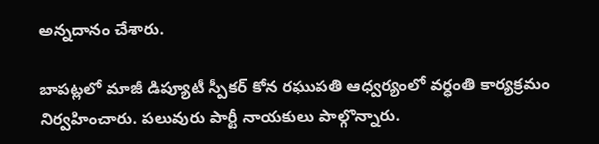అన్నదానం చేశారు.

బాపట్లలో మాజీ డిప్యూటీ స్పీకర్‌ కోన రఘుపతి ఆధ్వర్యంలో వర్ధంతి కార్యక్రమం నిర్వహించారు. పలువురు పార్టీ నాయకులు పాల్గొన్నారు.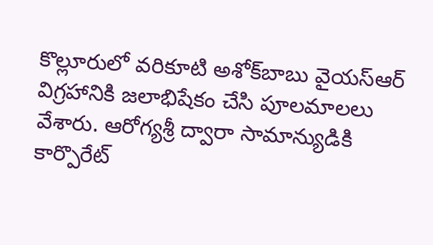కొల్లూరులో వరికూటి అశోక్‌బాబు వైయ‌స్‌ఆర్‌ విగ్రహానికి జలాభిషేకం చేసి పూలమాలలు వేశారు. ఆరోగ్యశ్రీ ద్వారా సామాన్యుడికి కార్పొరేట్‌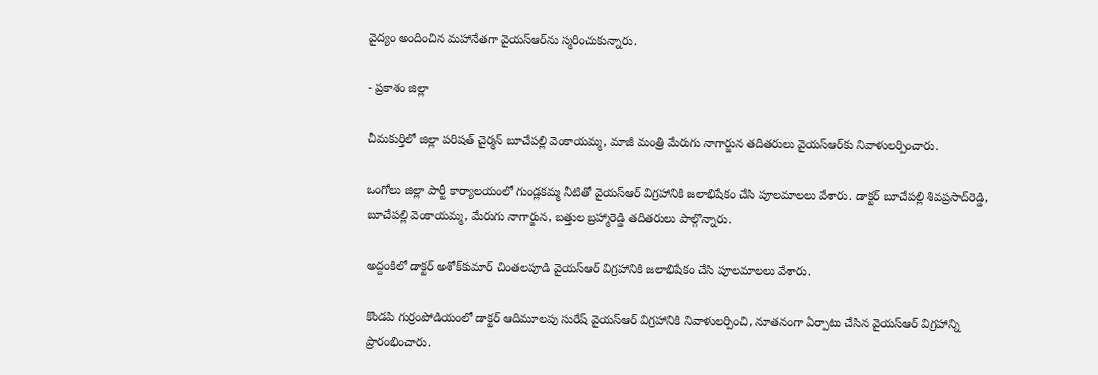వైద్యం అందించిన మహానేతగా వైయ‌స్‌ఆర్‌ను స్మరించుకున్నారు.

- ప్రకాశం జిల్లా

చీమకుర్తిలో జిల్లా పరిషత్‌ చైర్మన్‌ బూచేపల్లి వెంకాయమ్మ, మాజీ మంత్రి మేరుగు నాగార్జున తదితరులు వైయ‌స్‌ఆర్‌కు నివాళులర్పించారు.

ఒంగోలు జిల్లా పార్టీ కార్యాలయంలో గుండ్లకమ్మ నీటితో వైయ‌స్‌ఆర్‌ విగ్రహానికి జలాభిషేకం చేసి పూలమాలలు వేశారు. డాక్టర్‌ బూచేపల్లి శివప్రసాద్‌రెడ్డి, బూచేపల్లి వెంకాయమ్మ, మేరుగు నాగార్జున, బత్తుల బ్రహ్మారెడ్డి తదితరులు పాల్గొన్నారు.

అద్దంకిలో డాక్టర్‌ అశోక్‌కుమార్‌ చింతలపూడి వైయ‌స్‌ఆర్‌ విగ్రహానికి జలాభిషేకం చేసి పూలమాలలు వేశారు.

కొండపి గుర్రంపోడియంలో డాక్టర్‌ ఆదిమూలపు సురేష్‌ వైయ‌స్‌ఆర్‌ విగ్రహానికి నివాళులర్పించి, నూతనంగా ఏర్పాటు చేసిన వైయ‌స్‌ఆర్‌ విగ్రహాన్ని ప్రారంభించారు.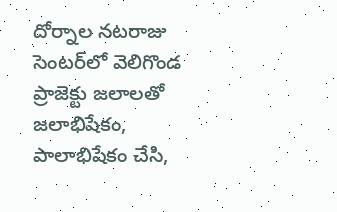దోర్నాల నటరాజు సెంటర్‌లో వెలిగొండ ప్రాజెక్టు జలాలతో జలాభిషేకం, పాలాభిషేకం చేసి,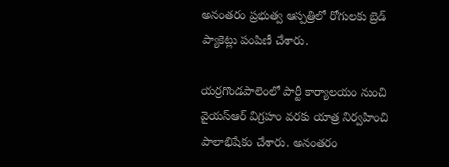అనంతరం ప్రభుత్వ ఆస్పత్రిలో రోగులకు బ్రెడ్‌ ప్యాకెట్లు పంపిణీ చేశారు.

యర్రగొండపాలెంలో పార్టీ కార్యాలయం నుంచి వైయ‌స్‌ఆర్‌ విగ్రహం వరకు యాత్ర నిర్వహించి పాలాభిషేకం చేశారు. అనంతరం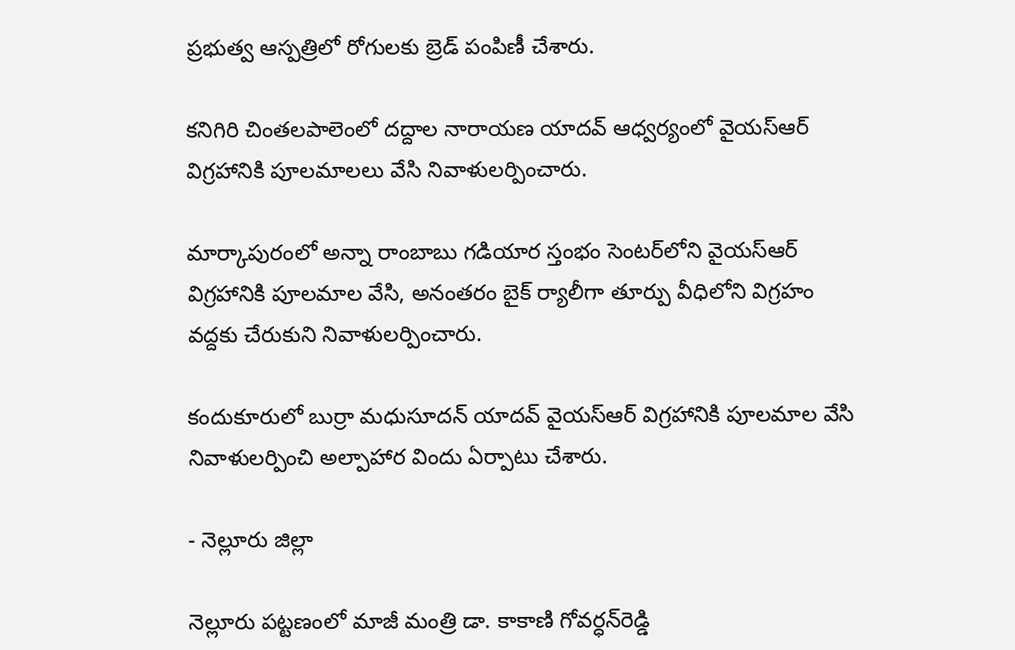ప్రభుత్వ ఆస్పత్రిలో రోగులకు బ్రెడ్‌ పంపిణీ చేశారు.

కనిగిరి చింతలపాలెంలో దద్దాల నారాయణ యాదవ్‌ ఆధ్వర్యంలో వైయ‌స్‌ఆర్‌ విగ్రహానికి పూలమాలలు వేసి నివాళులర్పించారు.

మార్కాపురంలో అన్నా రాంబాబు గడియార స్తంభం సెంటర్‌లోని వైయ‌స్‌ఆర్‌ విగ్రహానికి పూలమాల వేసి, అనంతరం బైక్‌ ర్యాలీగా తూర్పు వీధిలోని విగ్రహం వద్దకు చేరుకుని నివాళులర్పించారు.

కందుకూరులో బుర్రా మధుసూదన్‌ యాదవ్‌ వైయ‌స్‌ఆర్‌ విగ్రహానికి పూలమాల వేసి నివాళులర్పించి అల్పాహార విందు ఏర్పాటు చేశారు.

- నెల్లూరు జిల్లా

నెల్లూరు పట్టణంలో మాజీ మంత్రి డా. కాకాణి గోవర్ధన్‌రెడ్డి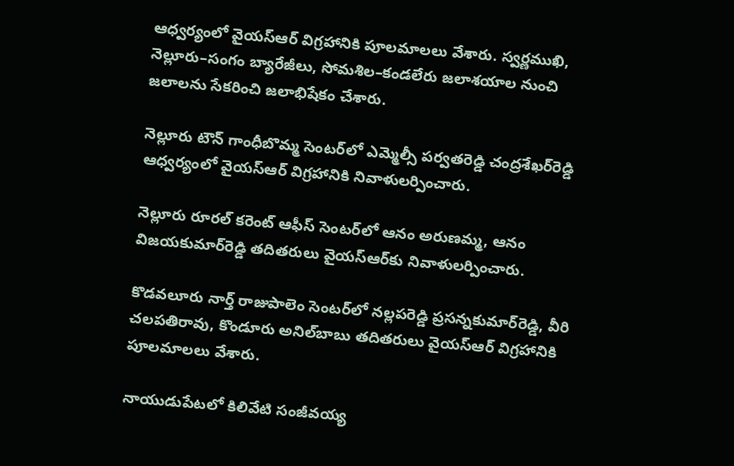ఆధ్వర్యంలో వైయ‌స్‌ఆర్‌ విగ్రహానికి పూలమాలలు వేశారు. స్వర్ణముఖి, నెల్లూరు–సంగం బ్యారేజీలు, సోమశిల–కండలేరు జలాశయాల నుంచి జలాలను సేకరించి జలాభిషేకం చేశారు.

నెల్లూరు టౌన్‌ గాంధీబొమ్మ సెంటర్‌లో ఎమ్మెల్సీ పర్వతరెడ్డి చంద్రశేఖర్‌రెడ్డి ఆధ్వర్యంలో వైయ‌స్‌ఆర్‌ విగ్రహానికి నివాళులర్పించారు.

నెల్లూరు రూరల్‌ కరెంట్‌ ఆఫీస్‌ సెంటర్‌లో ఆనం అరుణమ్మ, ఆనం విజయకుమార్‌రెడ్డి తదితరులు వైయ‌స్‌ఆర్‌కు నివాళులర్పించారు.

కొడవలూరు నార్త్‌ రాజుపాలెం సెంటర్‌లో నల్లపరెడ్డి ప్రసన్నకుమార్‌రెడ్డి, వీరి చలపతిరావు, కొండూరు అనిల్‌బాబు తదితరులు వైయ‌స్‌ఆర్‌ విగ్రహానికి పూలమాలలు వేశారు.

నాయుడుపేటలో కిలివేటి సంజీవయ్య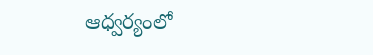ఆధ్వర్యంలో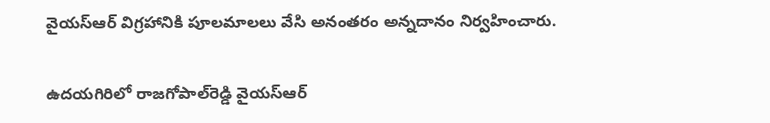వైయ‌స్‌ఆర్‌ విగ్రహానికి పూలమాలలు వేసి అనంతరం అన్నదానం నిర్వహించారు.

ఉదయగిరిలో రాజగోపాల్‌రెడ్డి వైయ‌స్‌ఆర్‌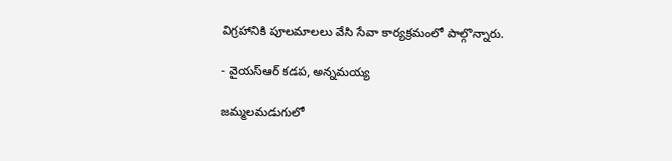విగ్రహానికి పూలమాలలు వేసి సేవా కార్యక్రమంలో పాల్గొన్నారు.

- వైయ‌స్ఆర్‌ కడప, అన్నమయ్య

జమ్మలమడుగులో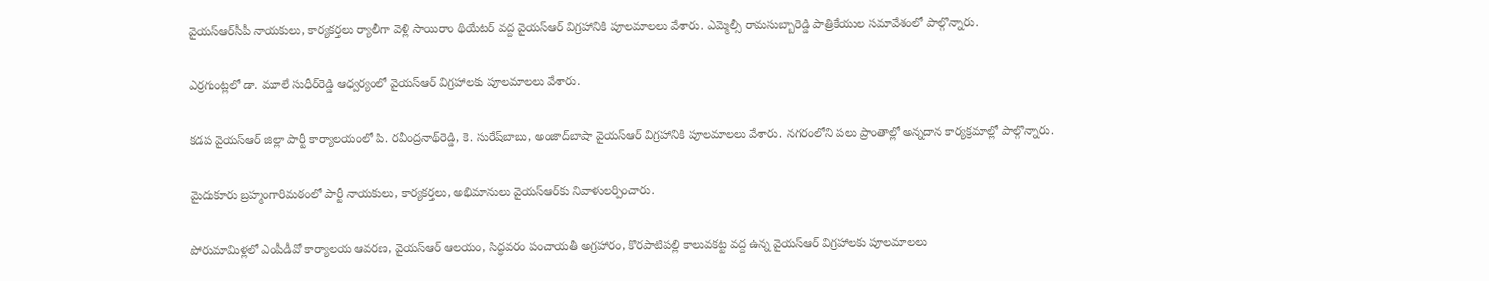వైయ‌స్ఆర్‌సీపీ నాయకులు, కార్యకర్తలు ర్యాలీగా వెళ్లి సాయిరాం థియేటర్‌ వద్ద వైయ‌స్‌ఆర్‌ విగ్రహానికి పూలమాలలు వేశారు. ఎమ్మెల్సీ రామసుబ్బారెడ్డి పాత్రికేయుల సమావేశంలో పాల్గొన్నారు.

ఎర్రగుంట్లలో డా. మూలే సుధీర్‌రెడ్డి ఆధ్వర్యంలో వైయ‌స్‌ఆర్‌ విగ్రహాలకు పూలమాలలు వేశారు.

కడప వైయ‌స్‌ఆర్‌ జిల్లా పార్టీ కార్యాలయంలో పి. రవీంద్రనాథ్‌రెడ్డి, కె. సురేష్‌బాబు, అంజాద్‌బాషా వైయ‌స్‌ఆర్‌ విగ్రహానికి పూలమాలలు వేశారు. నగరంలోని పలు ప్రాంతాల్లో అన్నదాన కార్యక్రమాల్లో పాల్గొన్నారు.

మైదుకూరు బ్రహ్మంగారిమఠంలో పార్టీ నాయకులు, కార్యకర్తలు, అభిమానులు వైయ‌స్‌ఆర్‌కు నివాళులర్పించారు.

పోరుమామిళ్లలో ఎంపీడీవో కార్యాలయ ఆవరణ, వైయ‌స్‌ఆర్‌ ఆలయం, సిద్ధవరం పంచాయతీ అగ్రహారం, కొరపాటిపల్లి కాలువకట్ట వద్ద ఉన్న వైయ‌స్‌ఆర్‌ విగ్రహాలకు పూలమాలలు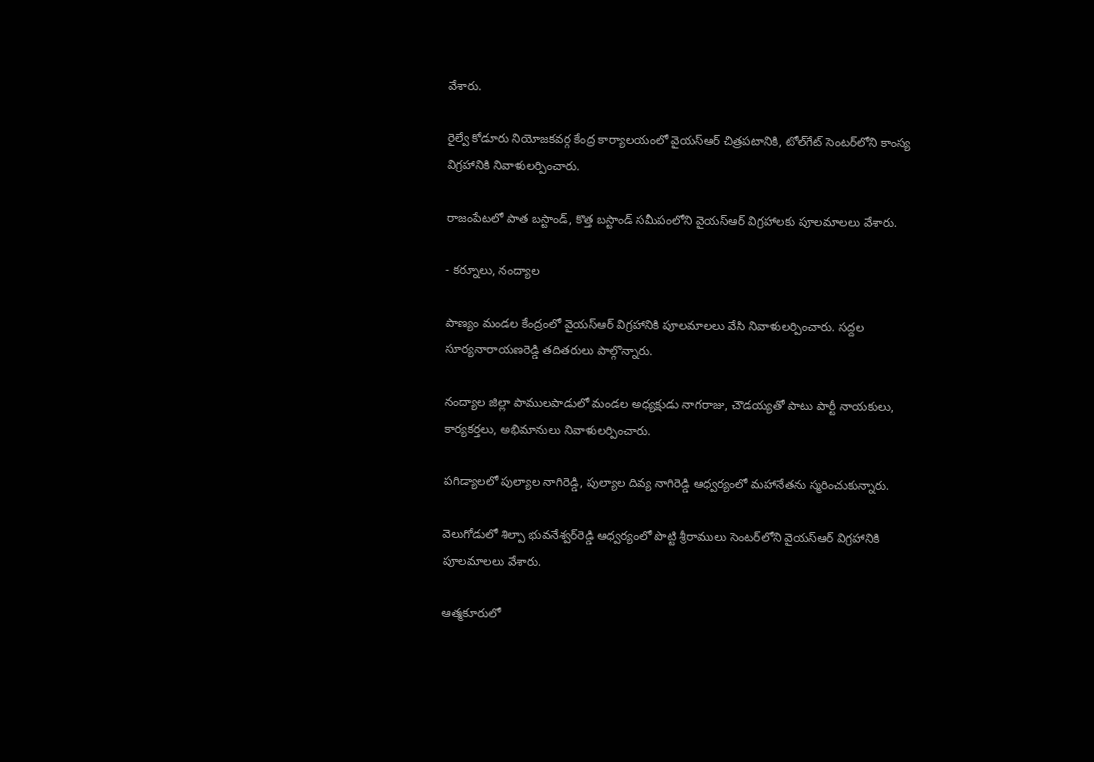వేశారు.

రైల్వే కోడూరు నియోజకవర్గ కేంద్ర కార్యాలయంలో వైయ‌స్‌ఆర్‌ చిత్రపటానికి, టోల్‌గేట్‌ సెంటర్‌లోని కాంస్య విగ్రహానికి నివాళులర్పించారు.

రాజంపేటలో పాత బస్టాండ్‌, కొత్త బస్టాండ్‌ సమీపంలోని వైయ‌స్‌ఆర్‌ విగ్రహాలకు పూలమాలలు వేశారు.

- కర్నూలు, నంద్యాల

పాణ్యం మండల కేంద్రంలో వైయ‌స్‌ఆర్‌ విగ్రహానికి పూలమాలలు వేసి నివాళులర్పించారు. సద్దల సూర్యనారాయణరెడ్డి తదితరులు పాల్గొన్నారు.

నంద్యాల జిల్లా పాములపాడులో మండల అధ్యక్షుడు నాగరాజు, చౌడయ్యతో పాటు పార్టీ నాయకులు, కార్యకర్తలు, అభిమానులు నివాళులర్పించారు.

పగిడ్యాలలో పుల్యాల నాగిరెడ్డి, పుల్యాల దివ్య నాగిరెడ్డి ఆధ్వర్యంలో మహానేతను స్మరించుకున్నారు.

వెలుగోడులో శిల్పా భువనేశ్వర్‌రెడ్డి ఆధ్వర్యంలో పొట్టి శ్రీరాములు సెంటర్‌లోని వైయ‌స్‌ఆర్‌ విగ్రహానికి పూలమాలలు వేశారు.

ఆత్మకూరులో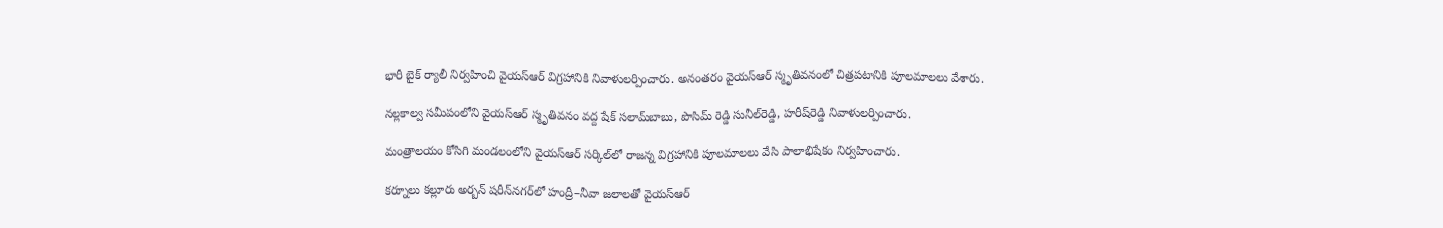భారీ బైక్‌ ర్యాలీ నిర్వహించి వైయ‌స్‌ఆర్‌ విగ్రహానికి నివాళులర్పించారు. అనంతరం వైయ‌స్‌ఆర్‌ స్మృతివనంలో చిత్రపటానికి పూలమాలలు వేశారు.

నల్లకాల్వ సమీపంలోని వైయ‌స్‌ఆర్‌ స్మృతివనం వద్ద షేక్‌ సలామ్‌బాబు, పొసిమ్‌ రెడ్డి సునీల్‌రెడ్డి, హరీష్‌రెడ్డి నివాళులర్పించారు.

మంత్రాలయం కోసిగి మండలంలోని వైయ‌స్‌ఆర్‌ సర్కిల్‌లో రాజన్న విగ్రహానికి పూలమాలలు వేసి పాలాభిషేకం నిర్వహించారు.

కర్నూలు కల్లూరు అర్బన్‌ షరీన్‌నగర్‌లో హంద్రీ–నీవా జలాలతో వైయ‌స్‌ఆర్‌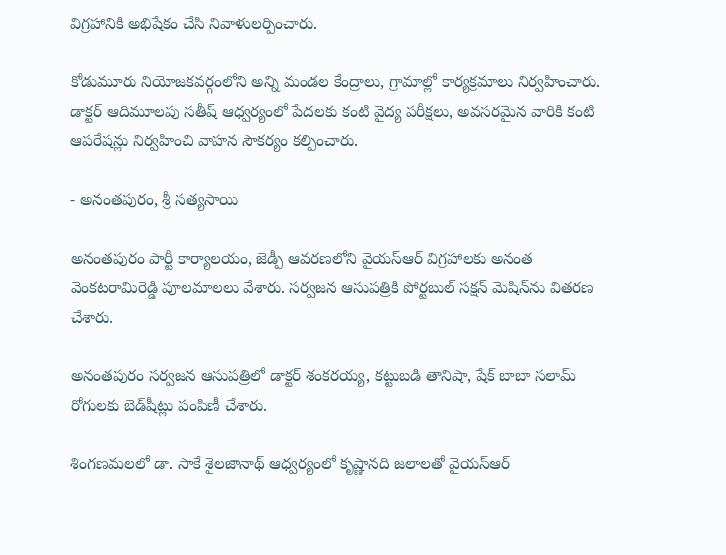విగ్రహానికి అభిషేకం చేసి నివాళులర్పించారు.

కోడుమూరు నియోజకవర్గంలోని అన్ని మండల కేంద్రాలు, గ్రామాల్లో కార్యక్రమాలు నిర్వహించారు. డాక్టర్‌ ఆదిమూలపు సతీష్‌ ఆధ్వర్యంలో పేదలకు కంటి వైద్య పరీక్షలు, అవసరమైన వారికి కంటి ఆపరేషన్లు నిర్వహించి వాహన సౌకర్యం కల్పించారు.

- అనంతపురం, శ్రీ సత్యసాయి

అనంతపురం పార్టీ కార్యాలయం, జెడ్పీ ఆవరణలోని వైయ‌స్‌ఆర్‌ విగ్రహాలకు అనంత వెంకటరామిరెడ్డి పూలమాలలు వేశారు. సర్వజన ఆసుపత్రికి పోర్టబుల్‌ సక్షన్‌ మెషిన్‌ను వితరణ చేశారు.

అనంతపురం సర్వజన ఆసుపత్రిలో డాక్టర్‌ శంకరయ్య, కట్టుబడి తానిషా, షేక్‌ బాబా సలామ్‌ రోగులకు బెడ్‌షీట్లు పంపిణీ చేశారు.

శింగణమలలో డా. సాకే శైలజానాథ్‌ ఆధ్వర్యంలో కృష్ణానది జలాలతో వైయ‌స్‌ఆర్‌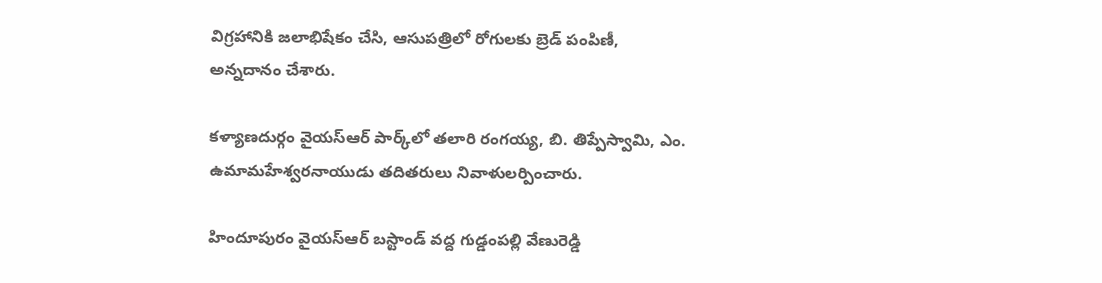విగ్రహానికి జలాభిషేకం చేసి, ఆసుపత్రిలో రోగులకు బ్రెడ్‌ పంపిణీ, అన్నదానం చేశారు.

కళ్యాణదుర్గం వైయ‌స్‌ఆర్‌ పార్క్‌లో తలారి రంగయ్య, బి. తిప్పేస్వామి, ఎం. ఉమామహేశ్వరనాయుడు తదితరులు నివాళులర్పించారు.

హిందూపురం వైయ‌స్‌ఆర్‌ బస్టాండ్‌ వద్ద గుడ్డంపల్లి వేణురెడ్డి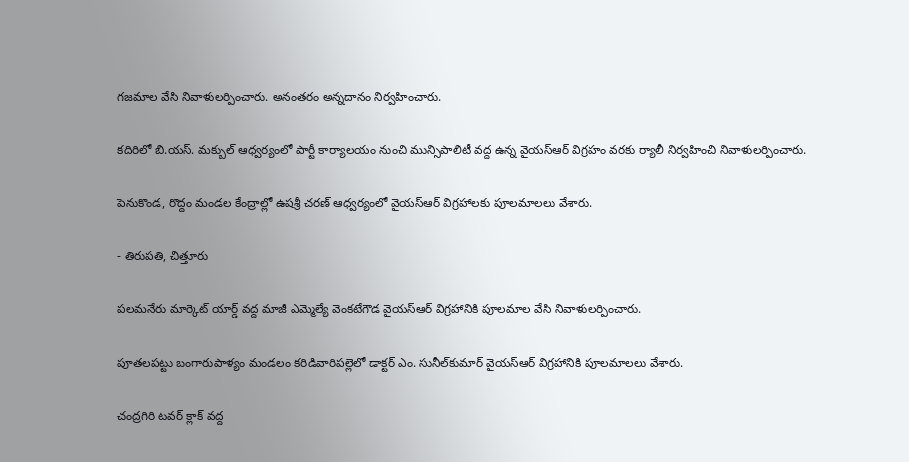గజమాల వేసి నివాళులర్పించారు. అనంతరం అన్నదానం నిర్వహించారు.

కదిరిలో బి.యస్‌. మక్బుల్‌ ఆధ్వర్యంలో పార్టీ కార్యాలయం నుంచి మున్సిపాలిటీ వద్ద ఉన్న వైయ‌స్‌ఆర్‌ విగ్రహం వరకు ర్యాలీ నిర్వహించి నివాళులర్పించారు.

పెనుకొండ, రొద్దం మండల కేంద్రాల్లో ఉషశ్రీ చరణ్‌ ఆధ్వర్యంలో వైయ‌స్‌ఆర్‌ విగ్రహాలకు పూలమాలలు వేశారు.

- తిరుపతి, చిత్తూరు

పలమనేరు మార్కెట్‌ యార్డ్‌ వద్ద మాజీ ఎమ్మెల్యే వెంకటేగౌడ వైయ‌స్‌ఆర్‌ విగ్రహానికి పూలమాల వేసి నివాళులర్పించారు.

పూతలపట్టు బంగారుపాళ్యం మండలం కరిడివారిపల్లెలో డాక్టర్‌ ఎం. సునీల్‌కుమార్‌ వైయ‌స్‌ఆర్‌ విగ్రహానికి పూలమాలలు వేశారు.

చంద్రగిరి టవర్‌ క్లాక్‌ వద్ద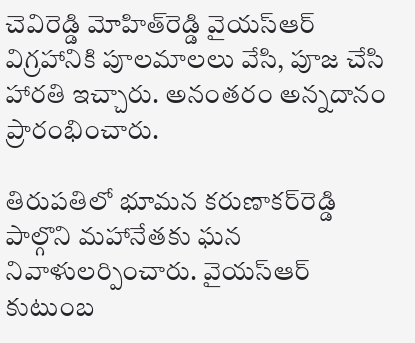చెవిరెడ్డి మోహిత్‌రెడ్డి వైయ‌స్‌ఆర్‌ విగ్రహానికి పూలమాలలు వేసి, పూజ చేసి హారతి ఇచ్చారు. అనంతరం అన్నదానం ప్రారంభించారు.

తిరుపతిలో భూమన కరుణాకర్‌రెడ్డి పాల్గొని మహానేతకు ఘన నివాళులర్పించారు. వైయ‌స్‌ఆర్‌ కుటుంబ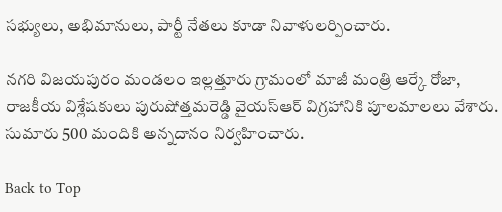సభ్యులు, అభిమానులు, పార్టీ నేతలు కూడా నివాళులర్పించారు.

నగరి విజయపురం మండలం ఇల్లత్తూరు గ్రామంలో మాజీ మంత్రి ఆర్కే రోజా, రాజకీయ విశ్లేషకులు పురుషోత్తమరెడ్డి వైయ‌స్‌ఆర్‌ విగ్రహానికి పూలమాలలు వేశారు. సుమారు 500 మందికి అన్నదానం నిర్వహించారు.

Back to Top